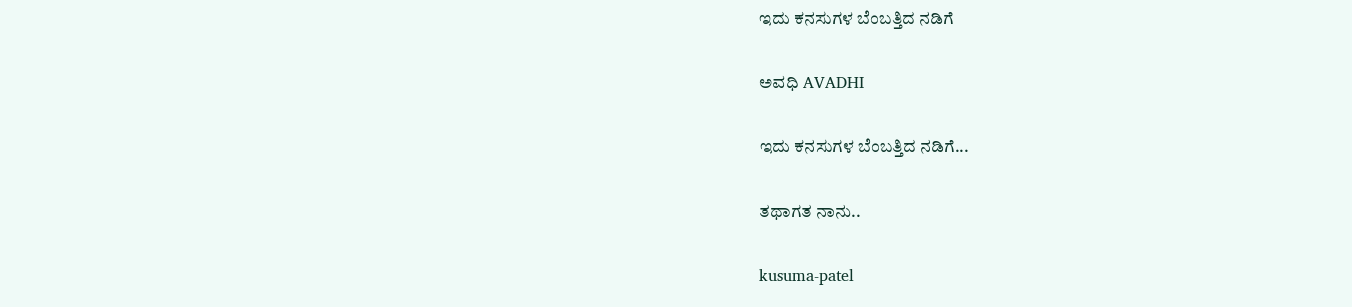ಇದು ಕನಸುಗಳ ಬೆಂಬತ್ತಿದ ನಡಿಗೆ‍

ಅವಧಿ AVADHI

ಇದು ಕನಸುಗಳ ಬೆಂಬತ್ತಿದ ನಡಿಗೆ...

ತಥಾಗತ ನಾನು..

kusuma-patel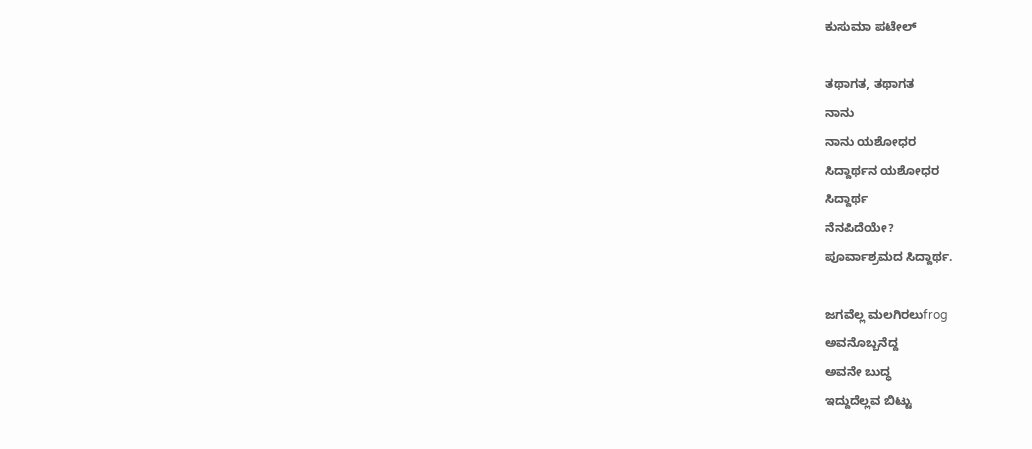ಕುಸುಮಾ ಪಟೇಲ್

ತಥಾಗತ, ತಥಾಗತ
ನಾನು
ನಾನು ಯಶೋಧರ
ಸಿದ್ದಾರ್ಥನ ಯಶೋಧರ
ಸಿದ್ದಾರ್ಥ
ನೆನಪಿದೆಯೇ?
ಪೂರ್ವಾಶ್ರಮದ ಸಿದ್ದಾರ್ಥ.

ಜಗವೆಲ್ಲ ಮಲಗಿರಲುfrog
ಅವನೊಬ್ಬನೆದ್ದ
ಅವನೇ ಬುದ್ಧ
ಇದ್ದುದೆಲ್ಲವ ಬಿಟ್ಟು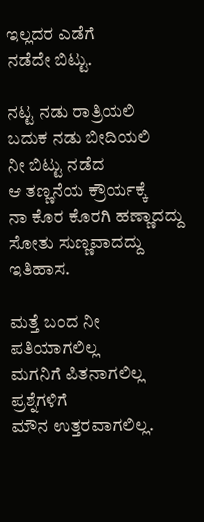ಇಲ್ಲದರ ಎಡೆಗೆ
ನಡೆದೇ ಬಿಟ್ಟು.

ನಟ್ಟ ನಡು ರಾತ್ರಿಯಲಿ
ಬದುಕ ನಡು ಬೀದಿಯಲಿ
ನೀ ಬಿಟ್ಟು ನಡೆದ
ಆ ತಣ್ಣನೆಯ ಕ್ರೌರ್ಯಕ್ಕೆ
ನಾ ಕೊರ ಕೊರಗಿ ಹಣ್ಣಾದದ್ದು
ಸೋತು ಸುಣ್ಣವಾದದ್ದು
ಇತಿಹಾಸ.

ಮತ್ತೆ ಬಂದ ನೀ
ಪತಿಯಾಗಲಿಲ್ಲ
ಮಗನಿಗೆ ಪಿತನಾಗಲಿಲ್ಲ
ಪ್ರಶ್ನೆಗಳಿಗೆ
ಮೌನ ಉತ್ತರವಾಗಲಿಲ್ಲ.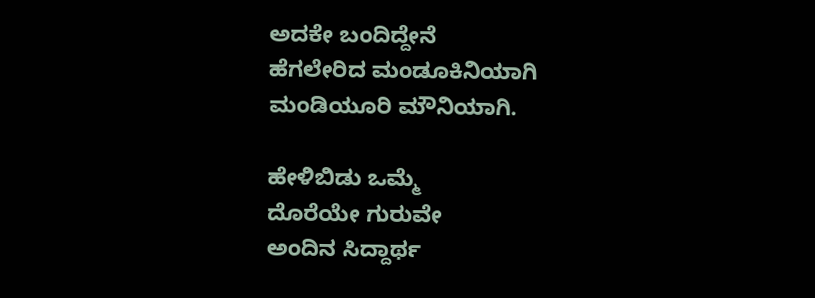ಅದಕೇ ಬಂದಿದ್ದೇನೆ
ಹೆಗಲೇರಿದ ಮಂಡೂಕಿನಿಯಾಗಿ
ಮಂಡಿಯೂರಿ ಮೌನಿಯಾಗಿ.

ಹೇಳಿಬಿಡು ಒಮ್ಮೆ
ದೊರೆಯೇ ಗುರುವೇ
ಅಂದಿನ ಸಿದ್ದಾರ್ಥ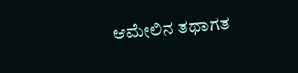ಆಮೇಲಿನ ತಥಾಗತ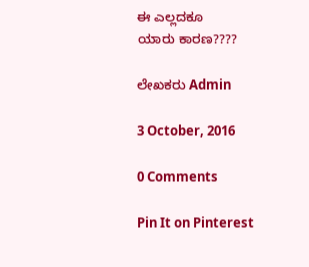ಈ ಎಲ್ಲದಕೂ
ಯಾರು ಕಾರಣ????

ಲೇಖಕರು Admin

3 October, 2016

0 Comments

Pin It on Pinterest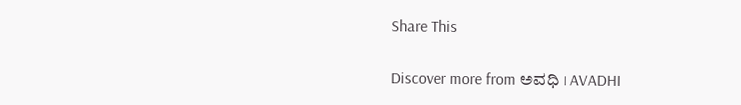Share This

Discover more from ಅವಧಿ । AVADHI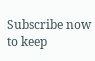Subscribe now to keep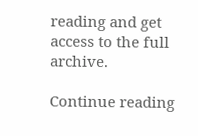reading and get access to the full archive.

Continue reading